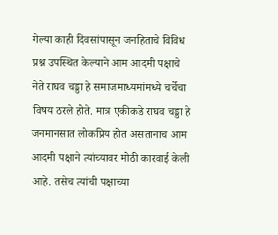गेल्या काही दिवसांपासून जनहिताचे विविध प्रश्न उपस्थित केल्याने आम आदमी पक्षाचे नेते राघव चड्डा हे समाजमाध्यमांमध्ये चर्चेचा विषय ठरले होते. मात्र एकीकडे राघव चड्डा हे जनमानसात लोकप्रिय होत असतानाच आम आदमी पक्षाने त्यांच्यावर मोठी कारवाई केली आहे. तसेच त्यांची पक्षाच्या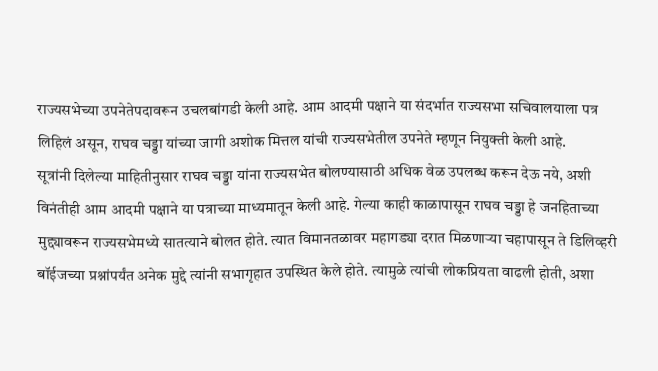राज्यसभेच्या उपनेतेपदावरून उचलबांगडी केली आहे. आम आदमी पक्षाने या संदर्भात राज्यसभा सचिवालयाला पत्र लिहिलं असून, राघव चड्डा यांच्या जागी अशोक मित्तल यांची राज्यसभेतील उपनेते म्हणून नियुक्ती केली आहे.
सूत्रांनी दिलेल्या माहितीनुसार राघव चड्डा यांना राज्यसभेत बोलण्यासाठी अधिक वेळ उपलब्ध करून देऊ नये, अशी विनंतीही आम आदमी पक्षाने या पत्राच्या माध्यमातून केली आहे. गेल्या काही काळापासून राघव चड्डा हे जनहिताच्या मुद्द्यावरून राज्यसभेमध्ये सातत्याने बोलत होते. त्यात विमानतळावर महागड्या दरात मिळणाऱ्या चहापासून ते डिलिव्हरी बॉईजच्या प्रश्नांपर्यंत अनेक मुद्दे त्यांनी सभागृहात उपस्थित केले होते. त्यामुळे त्यांची लोकप्रियता वाढली होती, अशा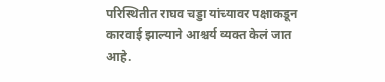परिस्थितीत राघव चड्डा यांच्यावर पक्षाकडून कारवाई झाल्याने आश्चर्य व्यक्त केलं जात आहे.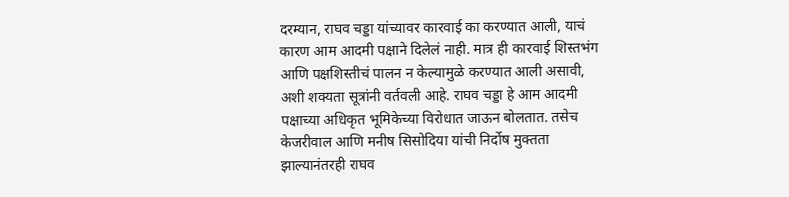दरम्यान, राघव चड्डा यांच्यावर कारवाई का करण्यात आली, याचं कारण आम आदमी पक्षाने दिलेलं नाही. मात्र ही कारवाई शिस्तभंग आणि पक्षशिस्तीचं पालन न केल्यामुळे करण्यात आली असावी, अशी शक्यता सूत्रांनी वर्तवली आहे. राघव चड्डा हे आम आदमी पक्षाच्या अधिकृत भूमिकेच्या विरोधात जाऊन बोलतात. तसेच केजरीवाल आणि मनीष सिसोदिया यांची निर्दोष मुक्तता झाल्यानंतरही राघव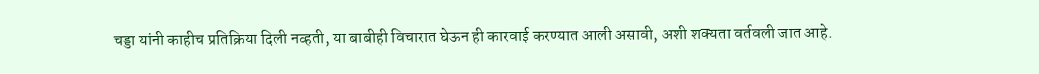चड्डा यांनी काहीच प्रतिक्रिया दिली नव्हती, या बाबीही विचारात घेऊन ही कारवाई करण्यात आली असावी, अशी शक्यता वर्तवली जात आहे.